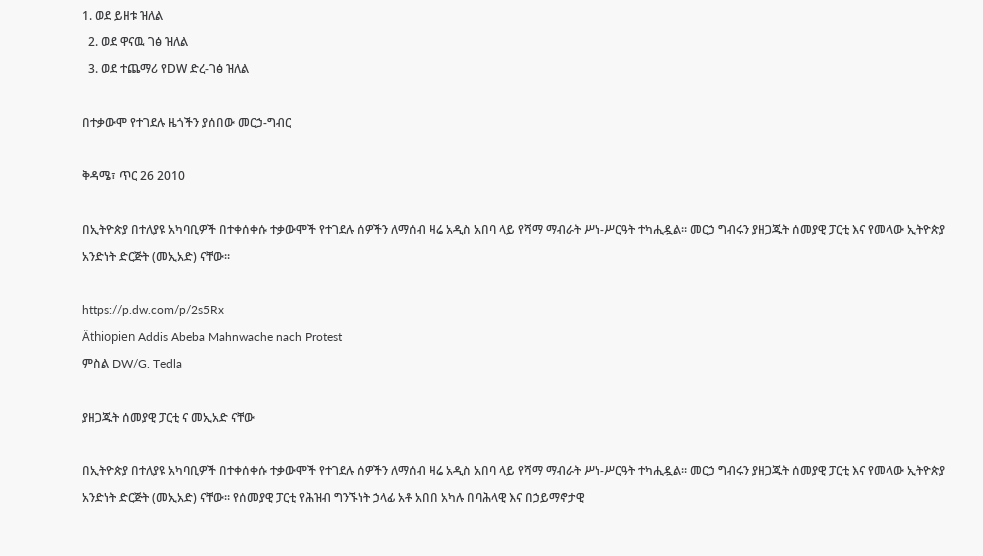1. ወደ ይዘቱ ዝለል
  2. ወደ ዋናዉ ገፅ ዝለል
  3. ወደ ተጨማሪ የDW ድረ-ገፅ ዝለል

በተቃውሞ የተገደሉ ዜጎችን ያሰበው መርኃ-ግብር

ቅዳሜ፣ ጥር 26 2010

በኢትዮጵያ በተለያዩ አካባቢዎች በተቀሰቀሱ ተቃውሞች የተገደሉ ሰዎችን ለማሰብ ዛሬ አዲስ አበባ ላይ የሻማ ማብራት ሥነ-ሥርዓት ተካሒዷል። መርኃ ግብሩን ያዘጋጁት ሰመያዊ ፓርቲ እና የመላው ኢትዮጵያ አንድነት ድርጅት (መኢአድ) ናቸው።

https://p.dw.com/p/2s5Rx
Äthiopien Addis Abeba Mahnwache nach Protest
ምስል DW/G. Tedla

ያዘጋጁት ሰመያዊ ፓርቲ ና መኢአድ ናቸው

በኢትዮጵያ በተለያዩ አካባቢዎች በተቀሰቀሱ ተቃውሞች የተገደሉ ሰዎችን ለማሰብ ዛሬ አዲስ አበባ ላይ የሻማ ማብራት ሥነ-ሥርዓት ተካሒዷል። መርኃ ግብሩን ያዘጋጁት ሰመያዊ ፓርቲ እና የመላው ኢትዮጵያ አንድነት ድርጅት (መኢአድ) ናቸው። የሰመያዊ ፓርቲ የሕዝብ ግንኙነት ኃላፊ አቶ አበበ አካሉ በባሕላዊ እና በኃይማኖታዊ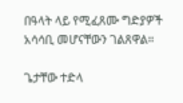በዓላት ላይ የሚፈጸሙ ግድያዎች አሳሳቢ መሆናቸውን ገልጸዋል።

ጌታቸው ተድላ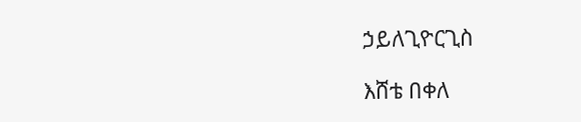ኃይለጊዮርጊስ

እሸቴ በቀለ